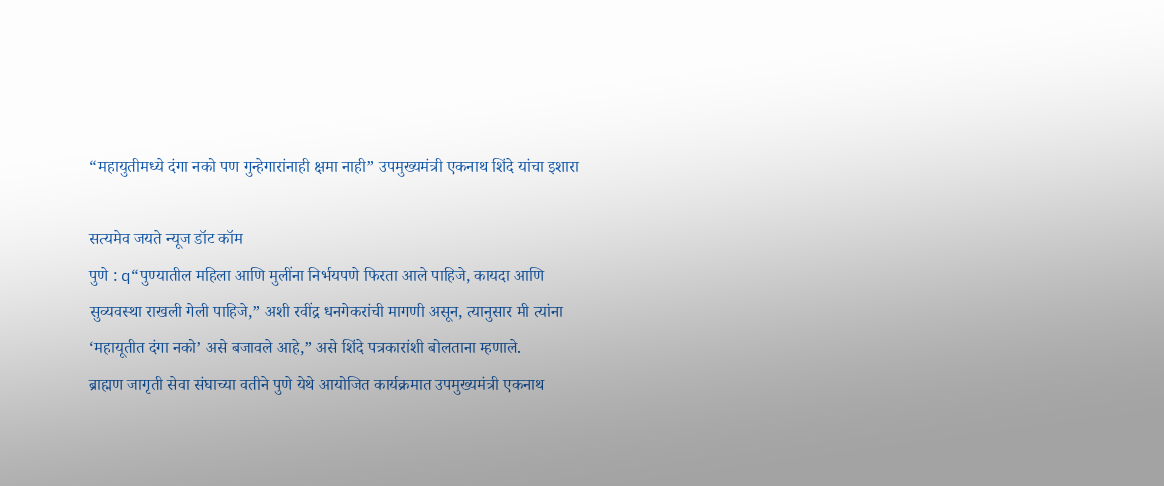“महायुतीमध्ये दंगा नको पण गुन्हेगारांनाही क्षमा नाही” उपमुख्यमंत्री एकनाथ शिंदे यांचा इशारा

सत्यमेव जयते न्यूज डॉट कॉम
पुणे : q“पुण्यातील महिला आणि मुलींना निर्भयपणे फिरता आले पाहिजे, कायदा आणि सुव्यवस्था राखली गेली पाहिजे,” अशी रवींद्र धनगेकरांची मागणी असून, त्यानुसार मी त्यांना ‘महायूतीत दंगा नको’ असे बजावले आहे,” असे शिंदे पत्रकारांशी बोलताना म्हणाले.
ब्राह्मण जागृती सेवा संघाच्या वतीने पुणे येथे आयोजित कार्यक्रमात उपमुख्यमंत्री एकनाथ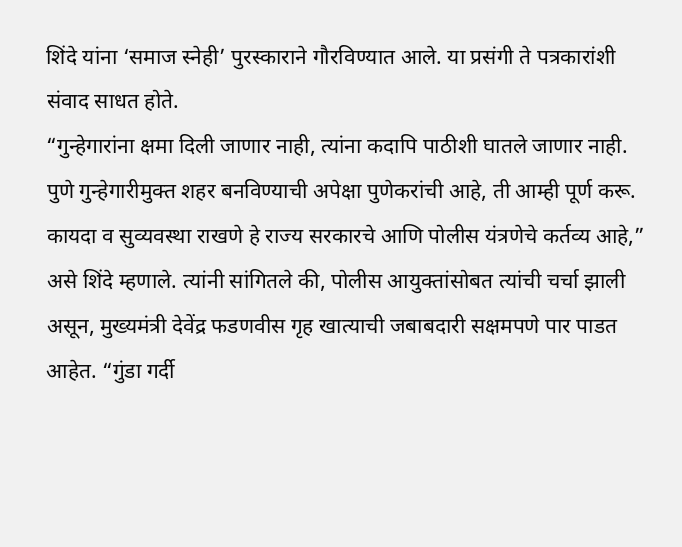शिंदे यांना ‘समाज स्नेही’ पुरस्काराने गौरविण्यात आले. या प्रसंगी ते पत्रकारांशी संवाद साधत होते.
“गुन्हेगारांना क्षमा दिली जाणार नाही, त्यांना कदापि पाठीशी घातले जाणार नाही. पुणे गुन्हेगारीमुक्त शहर बनविण्याची अपेक्षा पुणेकरांची आहे, ती आम्ही पूर्ण करू. कायदा व सुव्यवस्था राखणे हे राज्य सरकारचे आणि पोलीस यंत्रणेचे कर्तव्य आहे,” असे शिंदे म्हणाले. त्यांनी सांगितले की, पोलीस आयुक्तांसोबत त्यांची चर्चा झाली असून, मुख्यमंत्री देवेंद्र फडणवीस गृह खात्याची जबाबदारी सक्षमपणे पार पाडत आहेत. “गुंडा गर्दी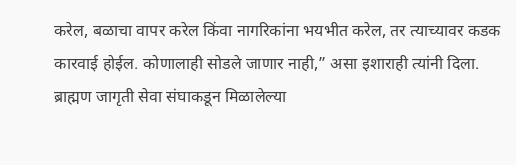करेल, बळाचा वापर करेल किंवा नागरिकांना भयभीत करेल, तर त्याच्यावर कडक कारवाई होईल. कोणालाही सोडले जाणार नाही,” असा इशाराही त्यांनी दिला.
ब्राह्मण जागृती सेवा संघाकडून मिळालेल्या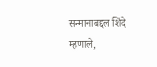सन्मानाबद्दल शिंदे म्हणाले,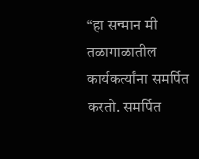“हा सन्मान मी तळागाळातील कार्यकर्त्यांना समर्पित करतो. समर्पित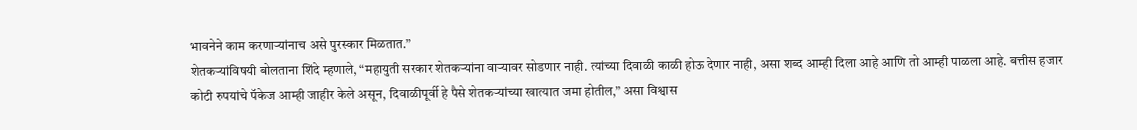भावनेने काम करणाऱ्यांनाच असे पुरस्कार मिळतात.”
शेतकऱ्यांविषयी बोलताना शिंदे म्हणाले, “महायुती सरकार शेतकऱ्यांना वाऱ्यावर सोडणार नाही. त्यांच्या दिवाळी काळी होऊ देणार नाही, असा शब्द आम्ही दिला आहे आणि तो आम्ही पाळला आहे. बत्तीस हजार कोटी रुपयांचे पॅकेज आम्ही जाहीर केले असून, दिवाळीपूर्वी हे पैसे शेतकऱ्यांच्या खात्यात जमा होतील,” असा विश्वास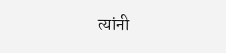त्यांनी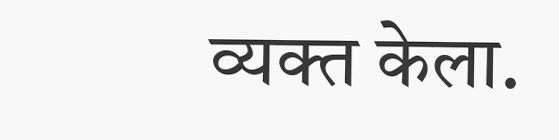व्यक्त केला.